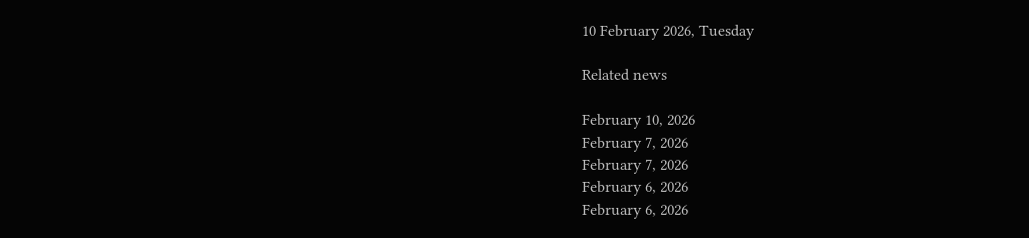10 February 2026, Tuesday

Related news

February 10, 2026
February 7, 2026
February 7, 2026
February 6, 2026
February 6, 2026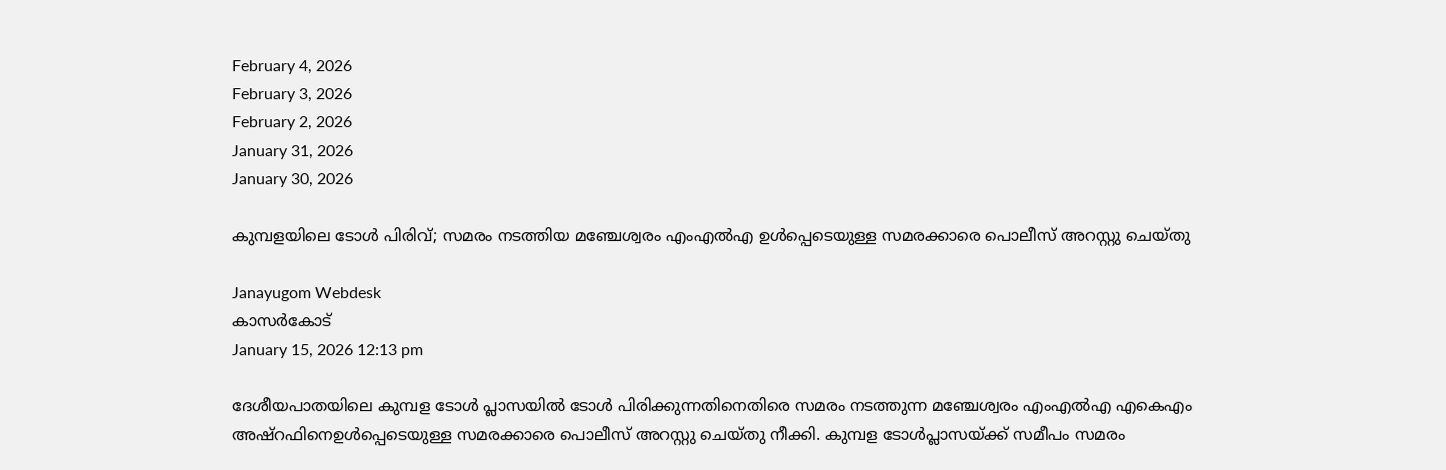February 4, 2026
February 3, 2026
February 2, 2026
January 31, 2026
January 30, 2026

കുമ്പളയിലെ ടോള്‍ പിരിവ്; സമരം നടത്തിയ മഞ്ചേശ്വരം എംഎല്‍എ ഉള്‍പ്പെടെയുള്ള സമരക്കാരെ പൊലീസ് അറസ്റ്റു ചെയ്തു

Janayugom Webdesk
കാസര്‍കോട്
January 15, 2026 12:13 pm

ദേശീയപാതയിലെ കുമ്പള ടോള്‍ പ്ലാസയില്‍ ടോള്‍ പിരിക്കുന്നതിനെതിരെ സമരം നടത്തുന്ന മഞ്ചേശ്വരം എംഎല്‍എ എകെഎം അഷ്‌റഫിനെഉള്‍പ്പെടെയുള്ള സമരക്കാരെ പൊലീസ് അറസ്റ്റു ചെയ്തു നീക്കി. കുമ്പള ടോള്‍പ്ലാസയ്ക്ക് സമീപം സമരം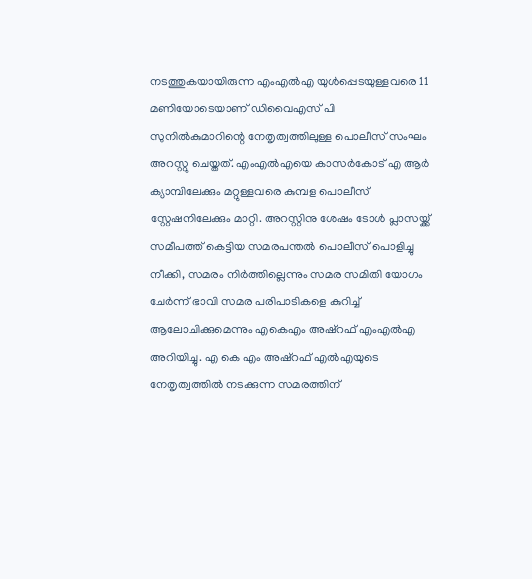നടത്തുകയായിരുന്ന എംഎല്‍എ യുള്‍പ്പെടയുള്ളവരെ 11 മണിയോടെയാണ് ഡിവൈഎസ് പി സുനില്‍കുമാറിന്റെ നേതൃത്വത്തിലുള്ള പൊലീസ് സംഘം അറസ്റ്റു ചെയ്തത്. എംഎല്‍എയെ കാസർകോട് എ ആര്‍ ക്യാമ്പിലേക്കും മറ്റുള്ളവരെ കുമ്പള പൊലീസ് സ്റ്റേഷനിലേക്കും മാറ്റി. അറസ്റ്റിനു ശേഷം ടോള്‍ പ്ലാസയ്ക്ക് സമീപത്ത് കെട്ടിയ സമരപന്തല്‍ പൊലീസ് പൊളിച്ചു നീക്കി, സമരം നിര്‍ത്തില്ലെന്നും സമര സമിതി യോഗം ചേര്‍ന്ന് ഭാവി സമര പരിപാടികളെ കുറിച്ച് ആലോചിക്കുമെന്നും എകെഎം അഷ്‌റഫ് എംഎല്‍എ അറിയിച്ചു. എ കെ എം അഷ്റഫ് എൽഎയുടെ നേതൃത്വത്തിൽ നടക്കുന്ന സമരത്തിന്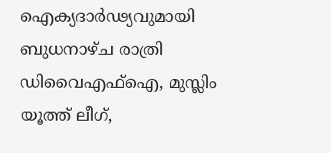ഐക്യദാർഢ്യവുമായി ബുധനാഴ്ച രാത്രി ഡിവൈഎഫ്ഐ, മുസ്ലിം യൂത്ത് ലീഗ്,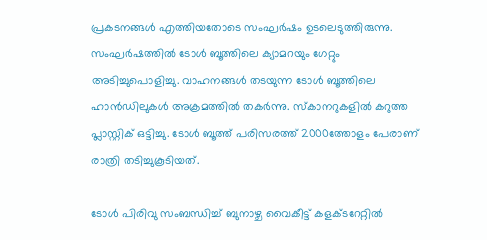പ്രകടനങ്ങൾ എത്തിയതോടെ സംഘർഷം ഉടലെടുത്തിരുന്നു. സംഘർഷത്തിൽ ടോൾ ബൂത്തിലെ ക്യാമറയും ഗേറ്റും അടിച്ചുപൊളിച്ചു. വാഹനങ്ങൾ തടയുന്ന ടോൾ ബൂത്തിലെ ഹാൻഡിലുകൾ അക്രമത്തിൽ തകർന്നു. സ്കാനറുകളിൽ കറുത്ത പ്ലാസ്റ്റിക് ഒട്ടിച്ചു. ടോൾ ബൂത്ത് പരിസരത്ത് 2000ത്തോളം പേരാണ് രാത്രി തടിച്ചുകൂടിയത്.

ടോൾ പിരിവു സംബന്ധിച്ച് ബുനാഴ്ച വൈകീട്ട് കളക്ടറേറ്റിൽ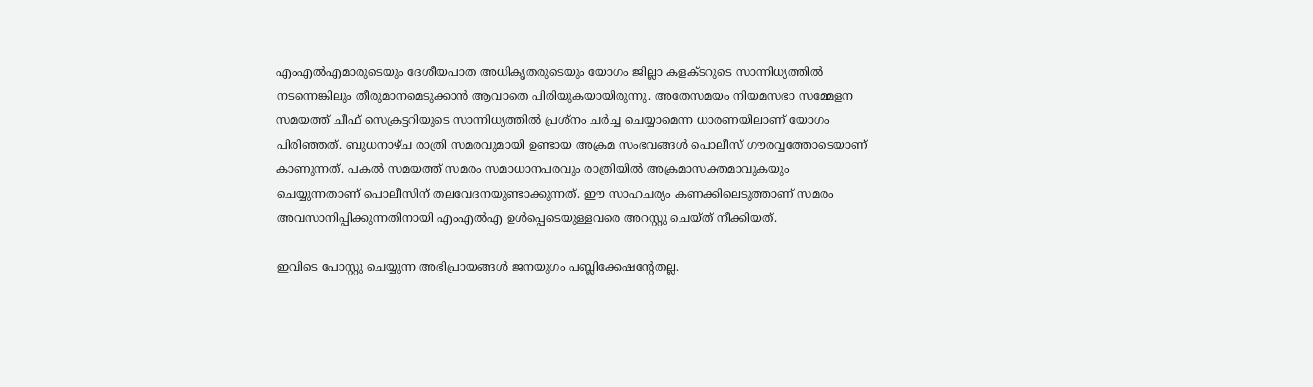എംഎൽഎമാരുടെയും ദേശീയപാത അധികൃതരുടെയും യോഗം ജില്ലാ കളക്ടറുടെ സാന്നിധ്യത്തിൽ നടന്നെങ്കിലും തീരുമാനമെടുക്കാൻ ആവാതെ പിരിയുകയായിരുന്നു. അതേസമയം നിയമസഭാ സമ്മേളന സമയത്ത് ചീഫ് സെക്രട്ടറിയുടെ സാന്നിധ്യത്തിൽ പ്രശ്നം ചർച്ച ചെയ്യാമെന്ന ധാരണയിലാണ് യോഗം പിരിഞ്ഞത്. ബുധനാഴ്ച രാത്രി സമരവുമായി ഉണ്ടായ അക്രമ സംഭവങ്ങള്‍ പൊലീസ് ഗൗരവ്വത്തോടെയാണ് കാണുന്നത്. പകല്‍ സമയത്ത് സമരം സമാധാനപരവും രാത്രിയില്‍ അക്രമാസക്തമാവുകയും ചെയ്യുന്നതാണ് പൊലീസിന് തലവേദനയുണ്ടാക്കുന്നത്. ഈ സാഹചര്യം കണക്കിലെടുത്താണ് സമരം അവസാനിപ്പിക്കുന്നതിനായി എംഎല്‍എ ഉള്‍പ്പെടെയുള്ളവരെ അറസ്റ്റു ചെയ്ത് നീക്കിയത്.

ഇവിടെ പോസ്റ്റു ചെയ്യുന്ന അഭിപ്രായങ്ങള്‍ ജനയുഗം പബ്ലിക്കേഷന്റേതല്ല.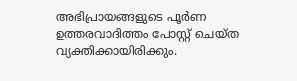അഭിപ്രായങ്ങളുടെ പൂര്‍ണ ഉത്തരവാദിത്തം പോസ്റ്റ് ചെയ്ത വ്യക്തിക്കായിരിക്കും.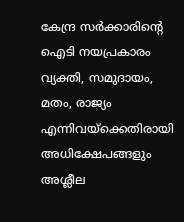കേന്ദ്ര സര്‍ക്കാരിന്റെ ഐടി നയപ്രകാരം വ്യക്തി, സമുദായം, മതം, രാജ്യം എന്നിവയ്‌ക്കെതിരായി അധിക്ഷേപങ്ങളും അശ്ലീല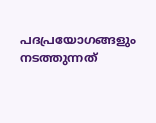പദപ്രയോഗങ്ങളും നടത്തുന്നത്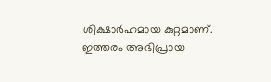ശിക്ഷാര്‍ഹമായ കുറ്റമാണ്. ഇത്തരം അഭിപ്രായ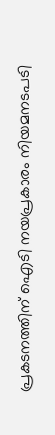പ്രകടനത്തിന് ഐടി നയപ്രകാരം നിയമനടപടി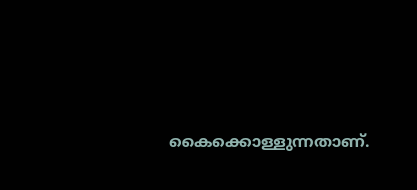കൈക്കൊള്ളുന്നതാണ്.